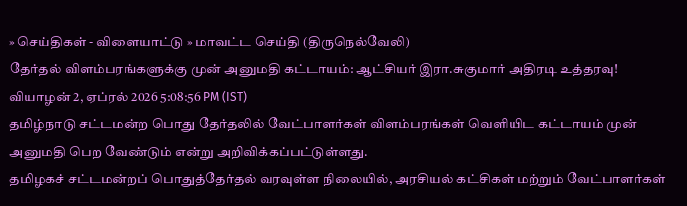» செய்திகள் - விளையாட்டு » மாவட்ட செய்தி (திருநெல்வேலி)
தேர்தல் விளம்பரங்களுக்கு முன் அனுமதி கட்டாயம்: ஆட்சியர் இரா.சுகுமார் அதிரடி உத்தரவு!
வியாழன் 2, ஏப்ரல் 2026 5:08:56 PM (IST)
தமிழ்நாடு சட்டமன்ற பொது தேர்தலில் வேட்பாளர்கள் விளம்பரங்கள் வெளியிட கட்டாயம் முன் அனுமதி பெற வேண்டும் என்று அறிவிக்கப்பட்டுள்ளது.
தமிழகச் சட்டமன்றப் பொதுத்தேர்தல் வரவுள்ள நிலையில், அரசியல் கட்சிகள் மற்றும் வேட்பாளர்கள்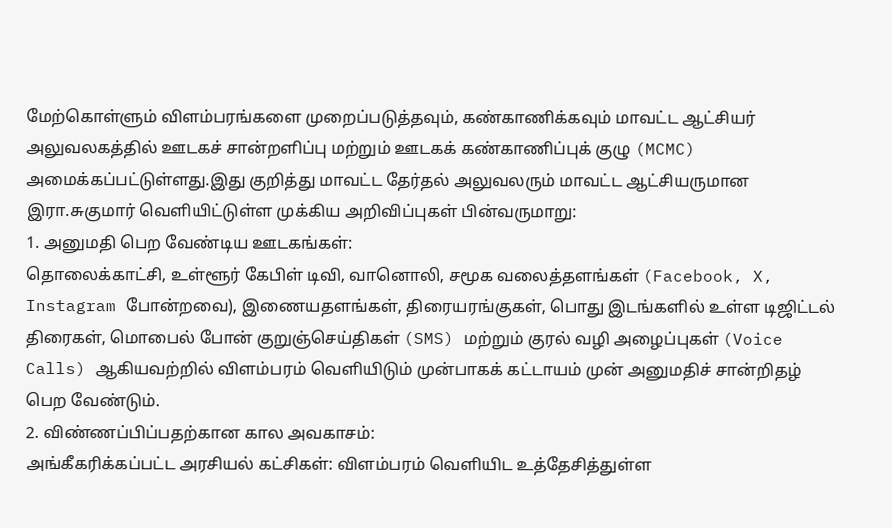மேற்கொள்ளும் விளம்பரங்களை முறைப்படுத்தவும், கண்காணிக்கவும் மாவட்ட ஆட்சியர் அலுவலகத்தில் ஊடகச் சான்றளிப்பு மற்றும் ஊடகக் கண்காணிப்புக் குழு (MCMC) அமைக்கப்பட்டுள்ளது.இது குறித்து மாவட்ட தேர்தல் அலுவலரும் மாவட்ட ஆட்சியருமான இரா.சுகுமார் வெளியிட்டுள்ள முக்கிய அறிவிப்புகள் பின்வருமாறு:
1. அனுமதி பெற வேண்டிய ஊடகங்கள்:
தொலைக்காட்சி, உள்ளூர் கேபிள் டிவி, வானொலி, சமூக வலைத்தளங்கள் (Facebook, X, Instagram போன்றவை), இணையதளங்கள், திரையரங்குகள், பொது இடங்களில் உள்ள டிஜிட்டல் திரைகள், மொபைல் போன் குறுஞ்செய்திகள் (SMS) மற்றும் குரல் வழி அழைப்புகள் (Voice Calls) ஆகியவற்றில் விளம்பரம் வெளியிடும் முன்பாகக் கட்டாயம் முன் அனுமதிச் சான்றிதழ் பெற வேண்டும்.
2. விண்ணப்பிப்பதற்கான கால அவகாசம்:
அங்கீகரிக்கப்பட்ட அரசியல் கட்சிகள்: விளம்பரம் வெளியிட உத்தேசித்துள்ள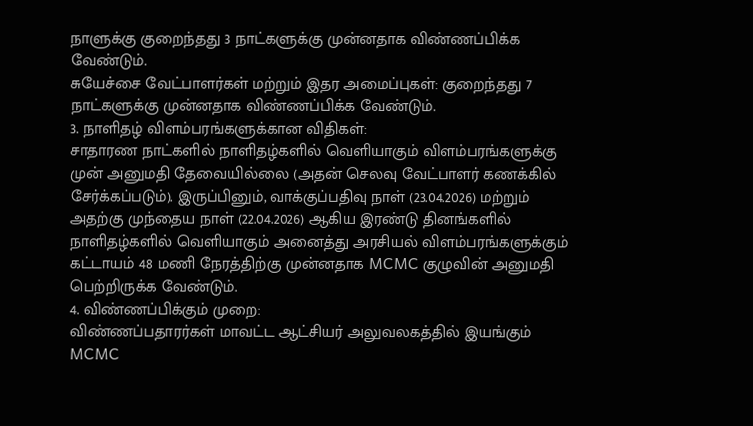நாளுக்கு குறைந்தது 3 நாட்களுக்கு முன்னதாக விண்ணப்பிக்க வேண்டும்.
சுயேச்சை வேட்பாளர்கள் மற்றும் இதர அமைப்புகள்: குறைந்தது 7 நாட்களுக்கு முன்னதாக விண்ணப்பிக்க வேண்டும்.
3. நாளிதழ் விளம்பரங்களுக்கான விதிகள்:
சாதாரண நாட்களில் நாளிதழ்களில் வெளியாகும் விளம்பரங்களுக்கு முன் அனுமதி தேவையில்லை (அதன் செலவு வேட்பாளர் கணக்கில் சேர்க்கப்படும்). இருப்பினும், வாக்குப்பதிவு நாள் (23.04.2026) மற்றும் அதற்கு முந்தைய நாள் (22.04.2026) ஆகிய இரண்டு தினங்களில் நாளிதழ்களில் வெளியாகும் அனைத்து அரசியல் விளம்பரங்களுக்கும் கட்டாயம் 48 மணி நேரத்திற்கு முன்னதாக MCMC குழுவின் அனுமதி பெற்றிருக்க வேண்டும்.
4. விண்ணப்பிக்கும் முறை:
விண்ணப்பதாரர்கள் மாவட்ட ஆட்சியர் அலுவலகத்தில் இயங்கும் MCMC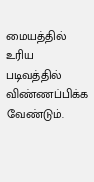மையத்தில் உரிய படிவத்தில் விண்ணப்பிக்க வேண்டும்.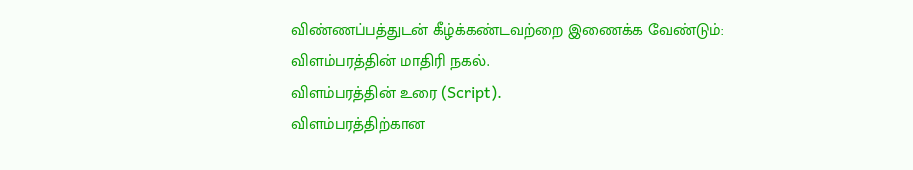விண்ணப்பத்துடன் கீழ்க்கண்டவற்றை இணைக்க வேண்டும்:
விளம்பரத்தின் மாதிரி நகல்.
விளம்பரத்தின் உரை (Script).
விளம்பரத்திற்கான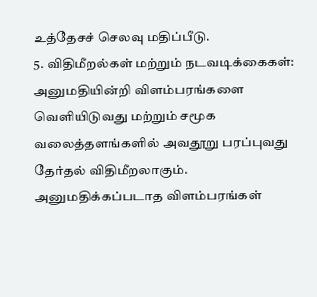உத்தேசச் செலவு மதிப்பீடு.
5. விதிமீறல்கள் மற்றும் நடவடிக்கைகள்:
அனுமதியின்றி விளம்பரங்களை வெளியிடுவது மற்றும் சமூக வலைத்தளங்களில் அவதூறு பரப்புவது தேர்தல் விதிமீறலாகும். அனுமதிக்கப்படாத விளம்பரங்கள்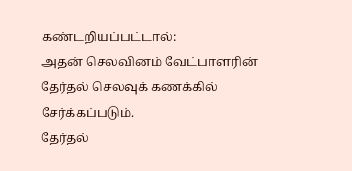கண்டறியப்பட்டால்:
அதன் செலவினம் வேட்பாளரின் தேர்தல் செலவுக் கணக்கில் சேர்க்கப்படும்.
தேர்தல்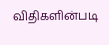விதிகளின்படி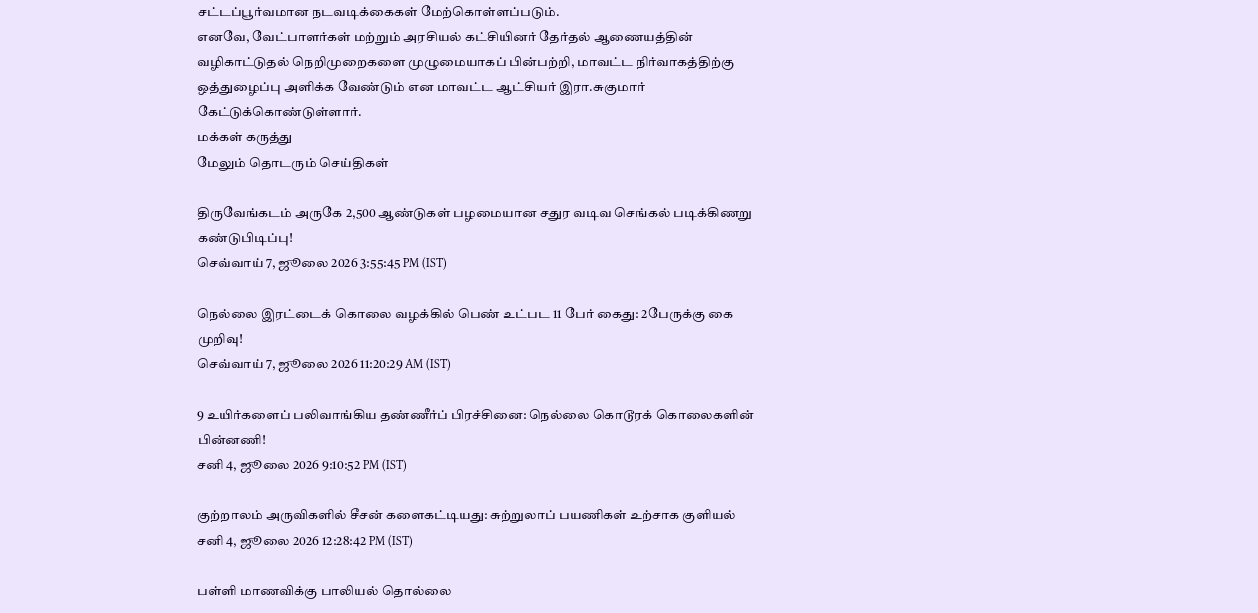சட்டப்பூர்வமான நடவடிக்கைகள் மேற்கொள்ளப்படும்.
எனவே, வேட்பாளர்கள் மற்றும் அரசியல் கட்சியினர் தேர்தல் ஆணையத்தின் வழிகாட்டுதல் நெறிமுறைகளை முழுமையாகப் பின்பற்றி, மாவட்ட நிர்வாகத்திற்கு ஒத்துழைப்பு அளிக்க வேண்டும் என மாவட்ட ஆட்சியர் இரா.சுகுமார் கேட்டுக்கொண்டுள்ளார்.
மக்கள் கருத்து
மேலும் தொடரும் செய்திகள்

திருவேங்கடம் அருகே 2,500 ஆண்டுகள் பழமையான சதுர வடிவ செங்கல் படிக்கிணறு கண்டுபிடிப்பு!
செவ்வாய் 7, ஜூலை 2026 3:55:45 PM (IST)

நெல்லை இரட்டைக் கொலை வழக்கில் பெண் உட்பட 11 பேர் கைது: 2பேருக்கு கை முறிவு!
செவ்வாய் 7, ஜூலை 2026 11:20:29 AM (IST)

9 உயிர்களைப் பலிவாங்கிய தண்ணீர்ப் பிரச்சினை: நெல்லை கொடூரக் கொலைகளின் பின்னணி!
சனி 4, ஜூலை 2026 9:10:52 PM (IST)

குற்றாலம் அருவிகளில் சீசன் களைகட்டியது: சுற்றுலாப் பயணிகள் உற்சாக குளியல்
சனி 4, ஜூலை 2026 12:28:42 PM (IST)

பள்ளி மாணவிக்கு பாலியல் தொல்லை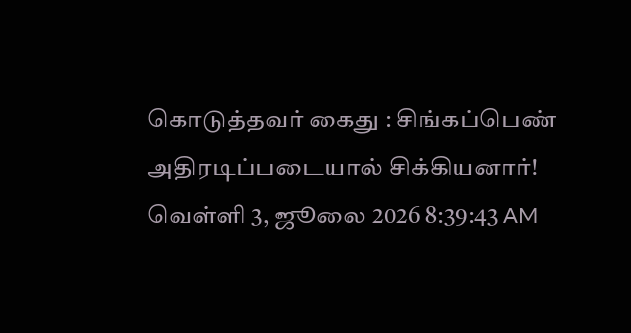கொடுத்தவர் கைது : சிங்கப்பெண் அதிரடிப்படையால் சிக்கியனார்!
வெள்ளி 3, ஜூலை 2026 8:39:43 AM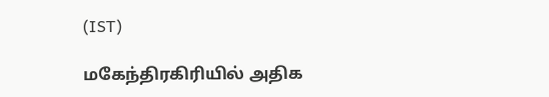(IST)

மகேந்திரகிரியில் அதிக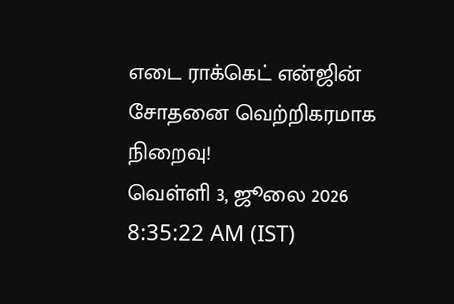எடை ராக்கெட் என்ஜின் சோதனை வெற்றிகரமாக நிறைவு!
வெள்ளி 3, ஜூலை 2026 8:35:22 AM (IST)